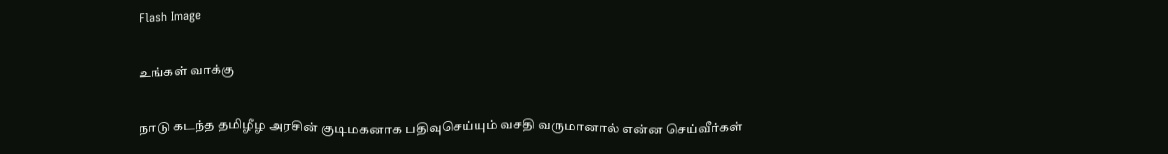Flash Image

உங்கள் வாக்கு

நாடு கடந்த தமிழீழ அரசின் குடிமகனாக பதிவுசெய்யும் வசதி வருமானால் என்ன செய்வீர்கள்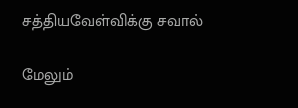சத்தியவேள்விக்கு சவால்

மேலும்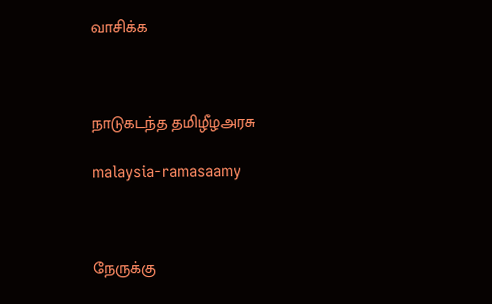வாசிக்க



நாடுகடந்த தமிழீழஅரசு

malaysia-ramasaamy



நேருக்கு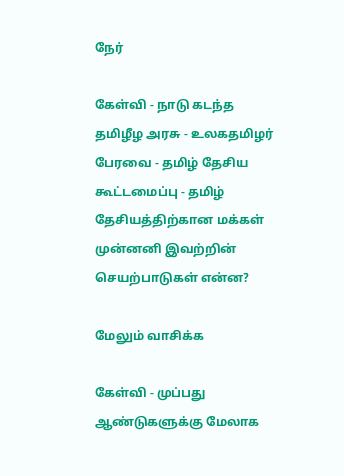நேர்

கேள்வி - நாடு கடந்த தமிழீழ அரசு - உலகதமிழர் பேரவை - தமிழ் தேசிய கூட்டமைப்பு - தமிழ் தேசியத்திற்கான மக்கள் முன்னனி இவற்றின் செயற்பாடுகள் என்ன?

மேலும் வாசிக்க

கேள்வி - முப்பது ஆண்டுகளுக்கு மேலாக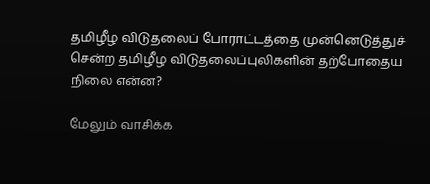தமிழீழ விடுதலைப் போராட்டத்தை முன்னெடுத்துச் சென்ற தமிழீழ விடுதலைப்புலிகளின் தற்போதைய நிலை என்ன?

மேலும் வாசிக்க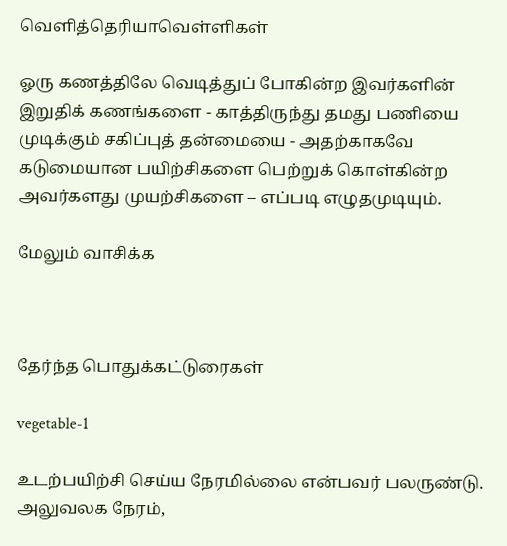வெளித்தெரியாவெள்ளிகள்

ஓரு கணத்திலே வெடித்துப் போகின்ற இவர்களின் இறுதிக் கணங்களை - காத்திருந்து தமது பணியை முடிக்கும் சகிப்புத் தன்மையை - அதற்காகவே கடுமையான பயிற்சிகளை பெற்றுக் கொள்கின்ற அவர்களது முயற்சிகளை – எப்படி எழுதமுடியும்.

மேலும் வாசிக்க



தேர்ந்த பொதுக்கட்டுரைகள்

vegetable-1

உடற்பயிற்சி செய்ய நேரமில்லை என்பவர் பலருண்டு. அலுவலக நேரம்,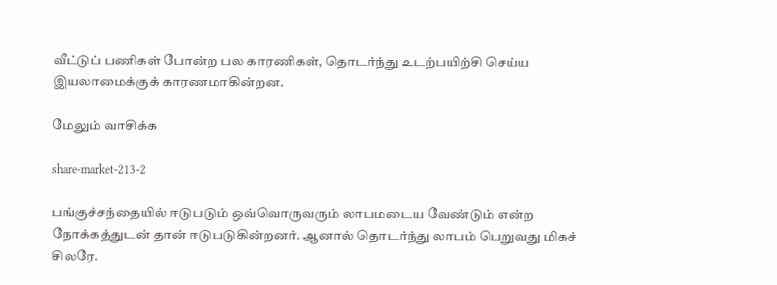வீட்டுப் பணிகள் போன்ற பல காரணிகள், தொடர்ந்து உடற்பயிற்சி செய்ய இயலாமைக்குக் காரணமாகின்றன.

மேலும் வாசிக்க

share-market-213-2

பங்குச்சந்தையில் ஈடுபடும் ஒவ்வொருவரும் லாபமடைய வேண்டும் என்ற நோக்கத்துடன் தான் ஈடுபடுகின்றனர். ஆனால் தொடர்ந்து லாபம் பெறுவது மிகச் சிலரே.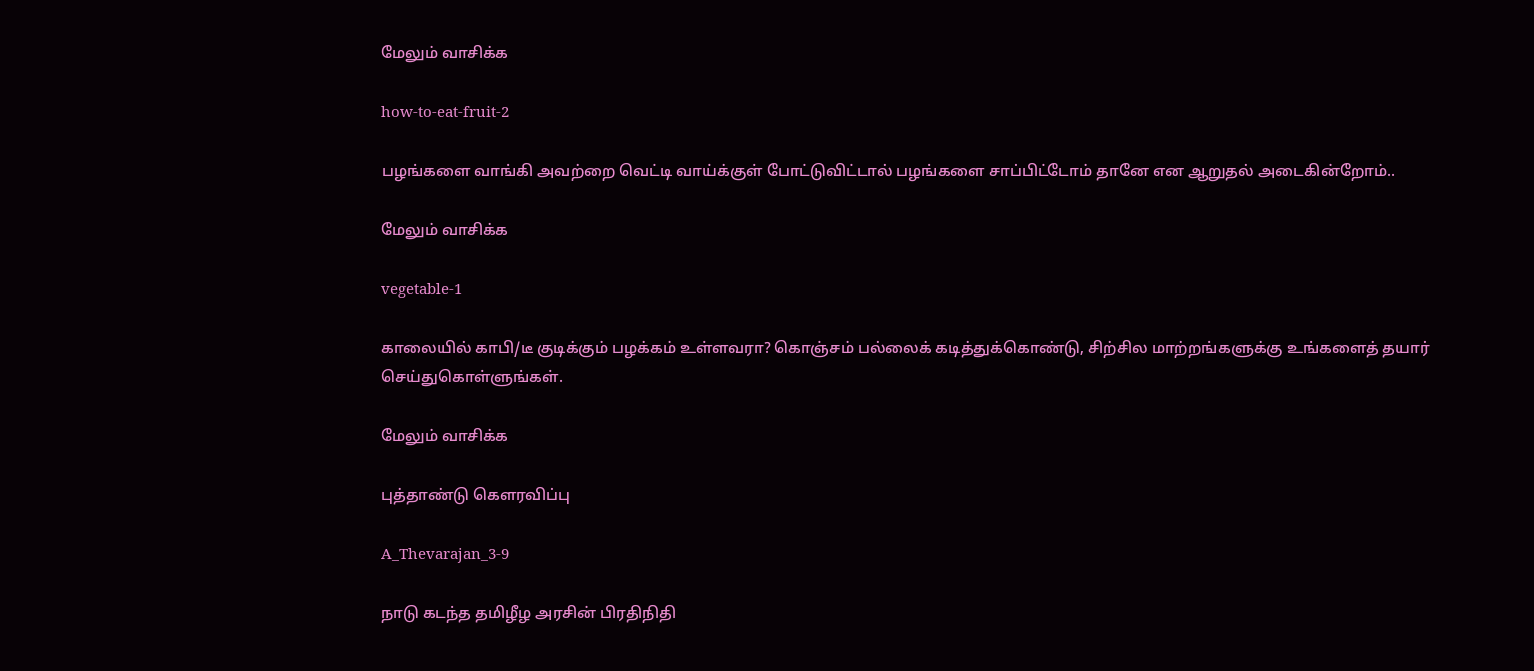மேலும் வாசிக்க

how-to-eat-fruit-2

பழங்களை வாங்கி அவற்றை வெட்டி வாய்க்குள் போட்டுவிட்டால் பழங்களை சாப்பிட்டோம் தானே என ஆறுதல் அடைகின்றோம்..

மேலும் வாசிக்க

vegetable-1

காலையில் காபி/டீ குடிக்கும் பழக்கம் உள்ளவரா? கொஞ்சம் பல்லைக் கடித்துக்கொண்டு, சிற்சில மாற்றங்களுக்கு உங்களைத் தயார் செய்துகொள்ளுங்கள்.

மேலும் வாசிக்க

புத்தாண்டு கௌரவிப்பு

A_Thevarajan_3-9

நாடு கடந்த தமிழீழ அரசின் பிரதிநிதி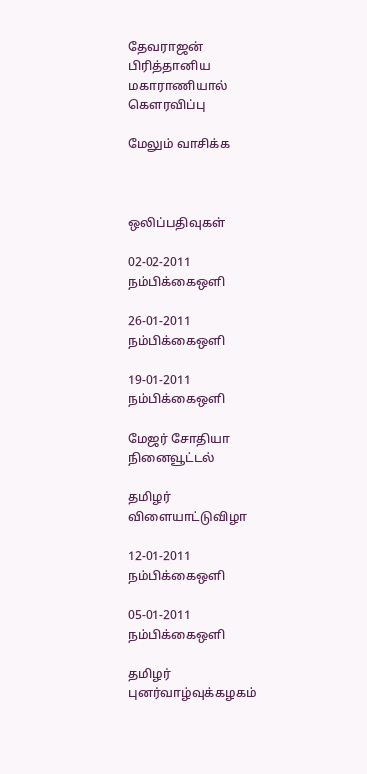தேவராஜன் பிரித்தானிய மகாராணியால் கௌரவிப்பு

மேலும் வாசிக்க



ஒலிப்பதிவுகள்

02-02-2011 நம்பிக்கைஒளி

26-01-2011 நம்பிக்கைஒளி

19-01-2011 நம்பிக்கைஒளி

மேஜர் சோதியா நினைவூட்டல்

தமிழர் விளையாட்டுவிழா

12-01-2011 நம்பிக்கைஒளி

05-01-2011 நம்பிக்கைஒளி

தமிழர் புனர்வாழ்வுக்கழகம்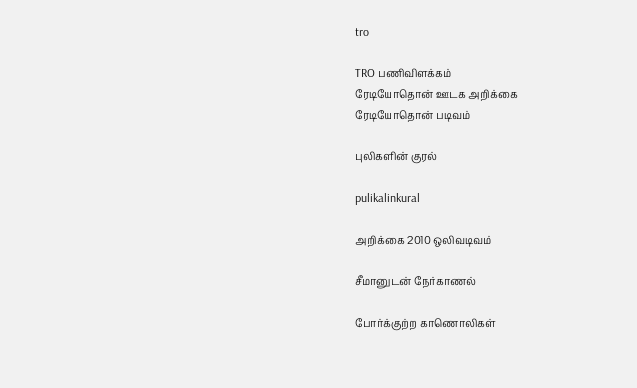tro

TRO பணிவிளக்கம்
ரேடியோதொன் ஊடக அறிக்கை
ரேடியோதொன் படிவம்

புலிகளின் குரல்

pulikalinkural

அறிக்கை 2010 ஒலிவடிவம்

சீமானுடன் நேர்காணல்

போர்க்குற்ற காணொலிகள்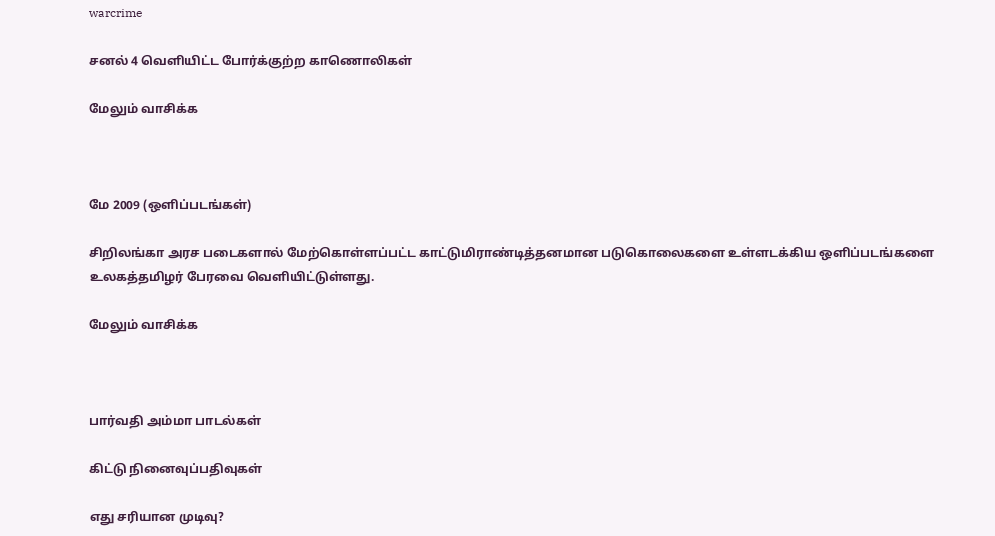warcrime

சனல் 4 வெளியிட்ட போர்க்குற்ற காணொலிகள்

மேலும் வாசிக்க



மே 2009 (ஒளிப்படங்கள்)

சிறிலங்கா அரச படைகளால் மேற்கொள்ளப்பட்ட காட்டுமிராண்டித்தனமான படுகொலைகளை உள்ளடக்கிய ஒளிப்படங்களை உலகத்தமிழர் பேரவை வெளியிட்டுள்ளது.

மேலும் வாசிக்க



பார்வதி அம்மா பாடல்கள்

கிட்டு நினைவுப்பதிவுகள்

எது சரியான முடிவு?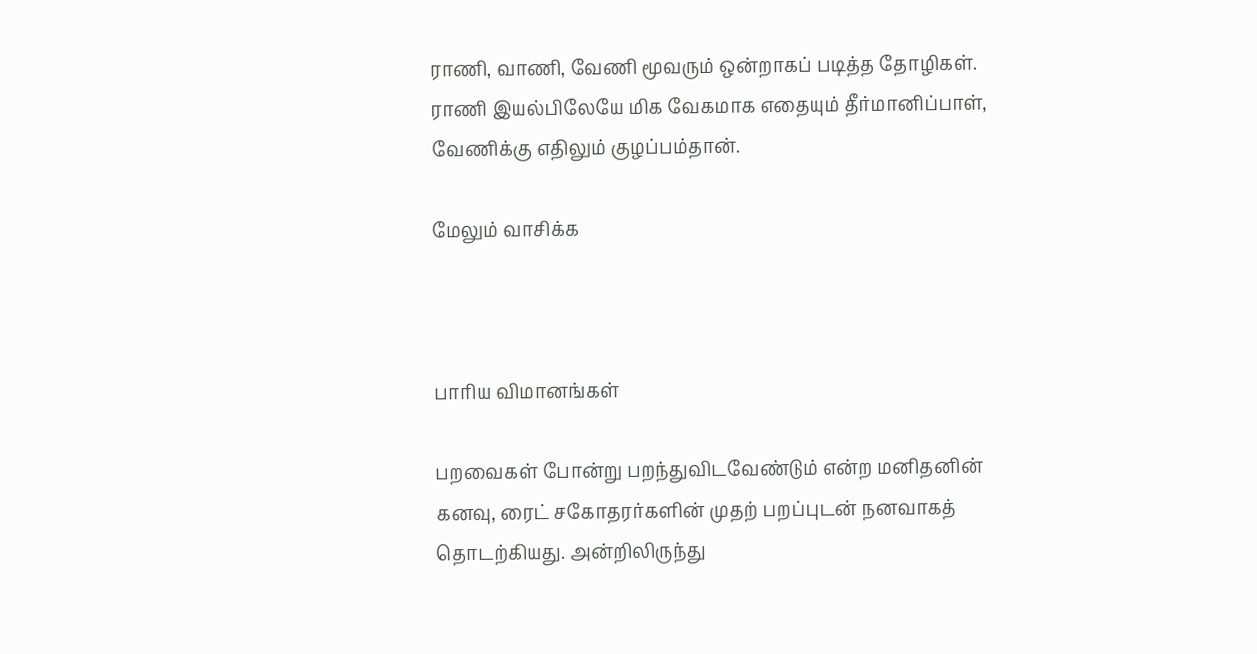ராணி, வாணி, வேணி மூவரும் ஒன்றாகப் படித்த தோழிகள். ராணி இயல்பிலேயே மிக வேகமாக எதையும் தீர்மானிப்பாள், வேணிக்கு எதிலும் குழப்பம்தான்.

மேலும் வாசிக்க



பாரிய விமானங்கள்

பறவைகள் போன்று பறந்துவிடவேண்டும் என்ற மனிதனின் கனவு, ரைட் சகோதரர்களின் முதற் பறப்புடன் நனவாகத் தொடற்கியது. அன்றிலிருந்து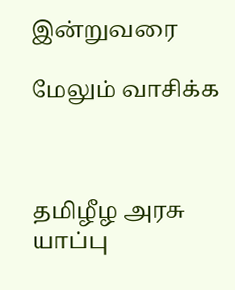இன்றுவரை

மேலும் வாசிக்க



தமிழீழ அரசு யாப்பு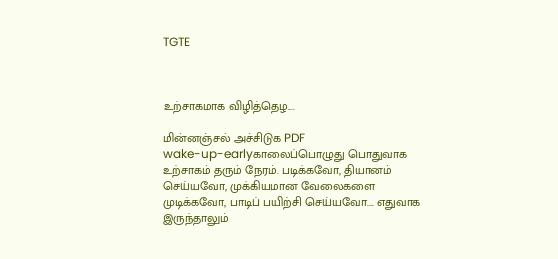TGTE



உற்சாகமாக விழித்தெழ....

மின்னஞ்சல் அச்சிடுக PDF
wake-up-earlyகாலைப்பொழுது பொதுவாக உற்சாகம் தரும் நேரம். படிக்கவோ, தியானம் செய்யவோ, முக்கியமான வேலைகளை முடிக்கவோ, பாடிப் பயிற்சி செய்யவோ.... எதுவாக இருந்தாலும்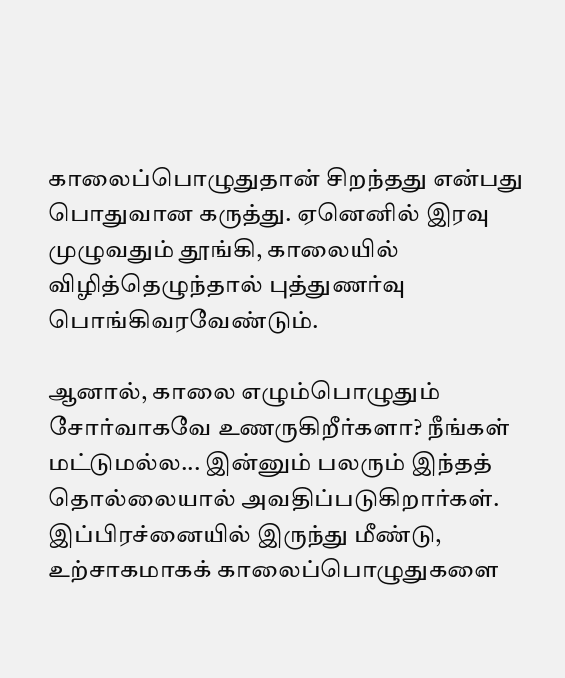காலைப்பொழுதுதான் சிறந்தது என்பது பொதுவான கருத்து. ஏனெனில் இரவு முழுவதும் தூங்கி, காலையில் விழித்தெழுந்தால் புத்துணர்வு பொங்கிவரவேண்டும்.

ஆனால், காலை எழும்பொழுதும் சோர்வாகவே உணருகிறீர்களா? நீங்கள் மட்டுமல்ல... இன்னும் பலரும் இந்தத் தொல்லையால் அவதிப்படுகிறார்கள். இப்பிரச்னையில் இருந்து மீண்டு, உற்சாகமாகக் காலைப்பொழுதுகளை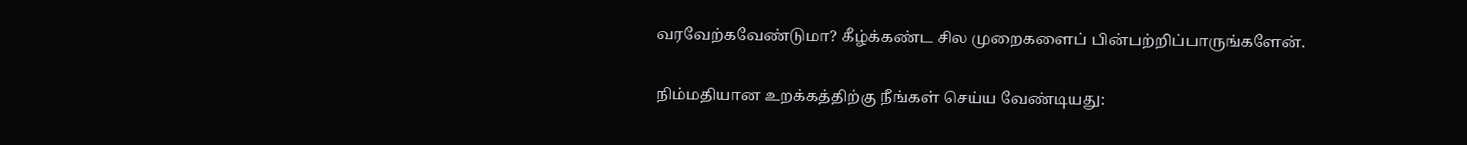வரவேற்கவேண்டுமா? கீழ்க்கண்ட சில முறைகளைப் பின்பற்றிப்பாருங்களேன்.

நிம்மதியான உறக்கத்திற்கு நீங்கள் செய்ய வேண்டியது: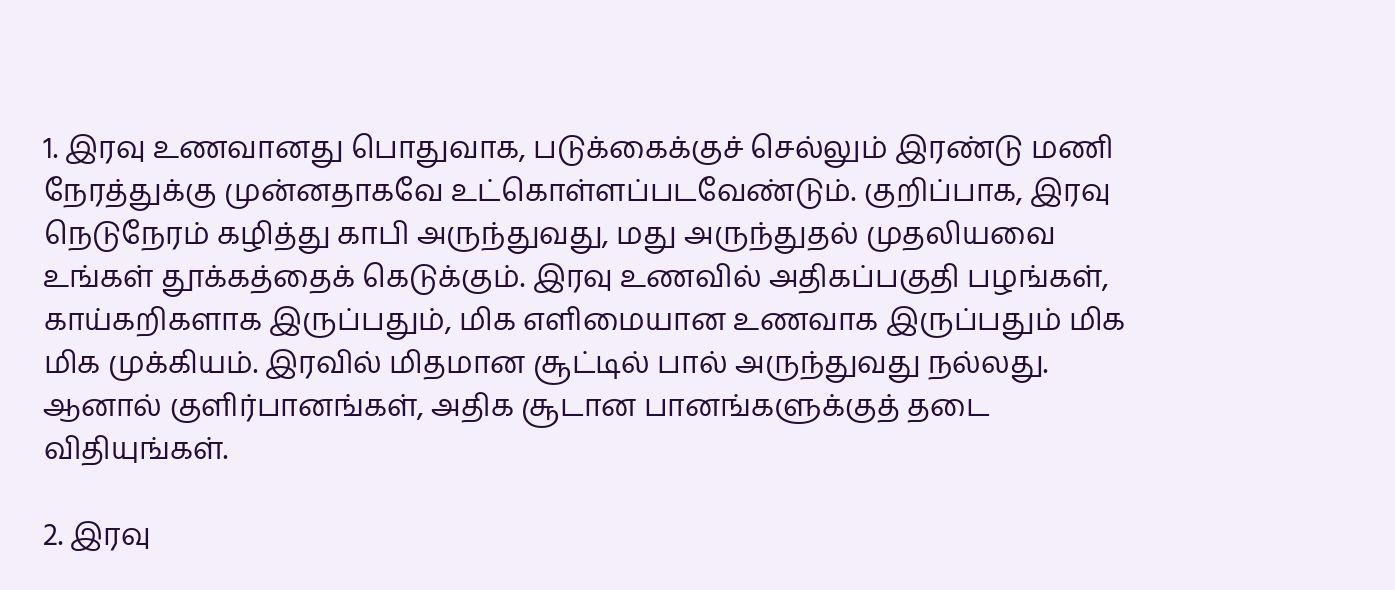1. இரவு உணவானது பொதுவாக, படுக்கைக்குச் செல்லும் இரண்டு மணி நேரத்துக்கு முன்னதாகவே உட்கொள்ளப்படவேண்டும். குறிப்பாக, இரவு நெடுநேரம் கழித்து காபி அருந்துவது, மது அருந்துதல் முதலியவை உங்கள் தூக்கத்தைக் கெடுக்கும். இரவு உணவில் அதிகப்பகுதி பழங்கள், காய்கறிகளாக இருப்பதும், மிக எளிமையான உணவாக இருப்பதும் மிக மிக முக்கியம். இரவில் மிதமான சூட்டில் பால் அருந்துவது நல்லது. ஆனால் குளிர்பானங்கள், அதிக சூடான பானங்களுக்குத் தடை விதியுங்கள்.

2. இரவு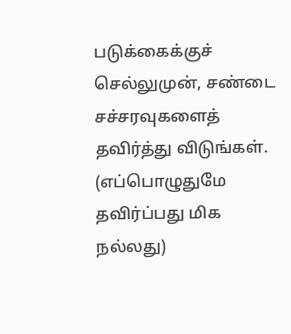படுக்கைக்குச் செல்லுமுன், சண்டை சச்சரவுகளைத் தவிர்த்து விடுங்கள். (எப்பொழுதுமே தவிர்ப்பது மிக நல்லது)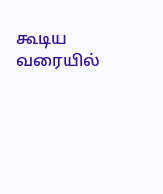கூடிய வரையில்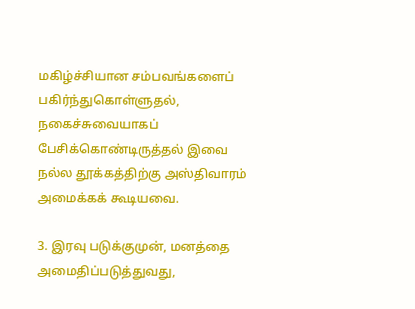மகிழ்ச்சியான சம்பவங்களைப் பகிர்ந்துகொள்ளுதல், நகைச்சுவையாகப் பேசிக்கொண்டிருத்தல் இவை நல்ல தூக்கத்திற்கு அஸ்திவாரம் அமைக்கக் கூடியவை.

3. இரவு படுக்குமுன், மனத்தை அமைதிப்படுத்துவது,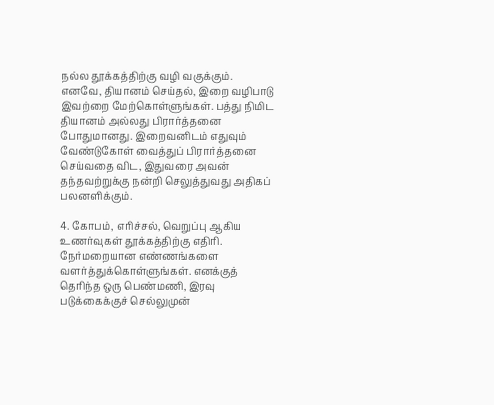நல்ல தூக்கத்திற்கு வழி வகுக்கும். எனவே, தியானம் செய்தல், இறை வழிபாடு இவற்றை மேற்கொள்ளுங்கள். பத்து நிமிட தியானம் அல்லது பிரார்த்தனை போதுமானது. இறைவனிடம் எதுவும் வேண்டுகோள் வைத்துப் பிரார்த்தனை செய்வதை விட, இதுவரை அவன் தந்தவற்றுக்கு நன்றி செலுத்துவது அதிகப் பலனளிக்கும்.

4. கோபம், எரிச்சல், வெறுப்பு ஆகிய உணர்வுகள் தூக்கத்திற்கு எதிரி. நேர்மறையான எண்ணங்களை வளர்த்துக்கொள்ளுங்கள். எனக்குத் தெரிந்த ஒரு பெண்மணி, இரவு படுக்கைக்குச் செல்லுமுன்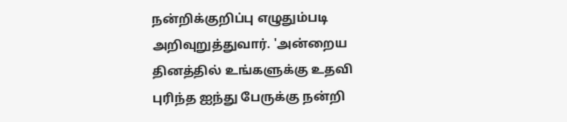நன்றிக்குறிப்பு எழுதும்படி அறிவுறுத்துவார். 'அன்றைய தினத்தில் உங்களுக்கு உதவி புரிந்த ஐந்து பேருக்கு நன்றி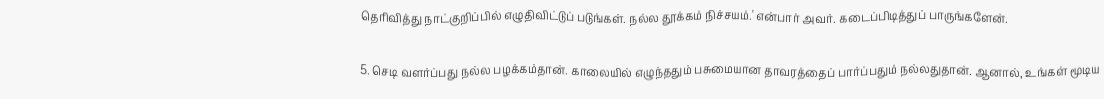தெரிவித்து நாட்குறிப்பில் எழுதிவிட்டுப் படுங்கள். நல்ல தூக்கம் நிச்சயம்.' என்பார் அவர். கடைப்பிடித்துப் பாருங்களேன்.

5. செடி வளர்ப்பது நல்ல பழக்கம்தான். காலையில் எழுந்ததும் பசுமையான தாவரத்தைப் பார்ப்பதும் நல்லதுதான். ஆனால், உங்கள் மூடிய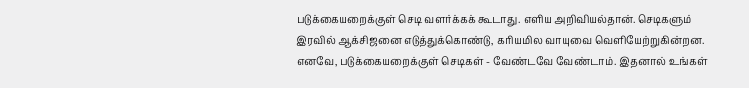படுக்கையறைக்குள் செடி வளர்க்கக் கூடாது. எளிய அறிவியல்தான். செடிகளும் இரவில் ஆக்சிஜனை எடுத்துக்கொண்டு, கரியமில வாயுவை வெளியேற்றுகின்றன. எனவே, படுக்கையறைக்குள் செடிகள் - வேண்டவே வேண்டாம். இதனால் உங்கள்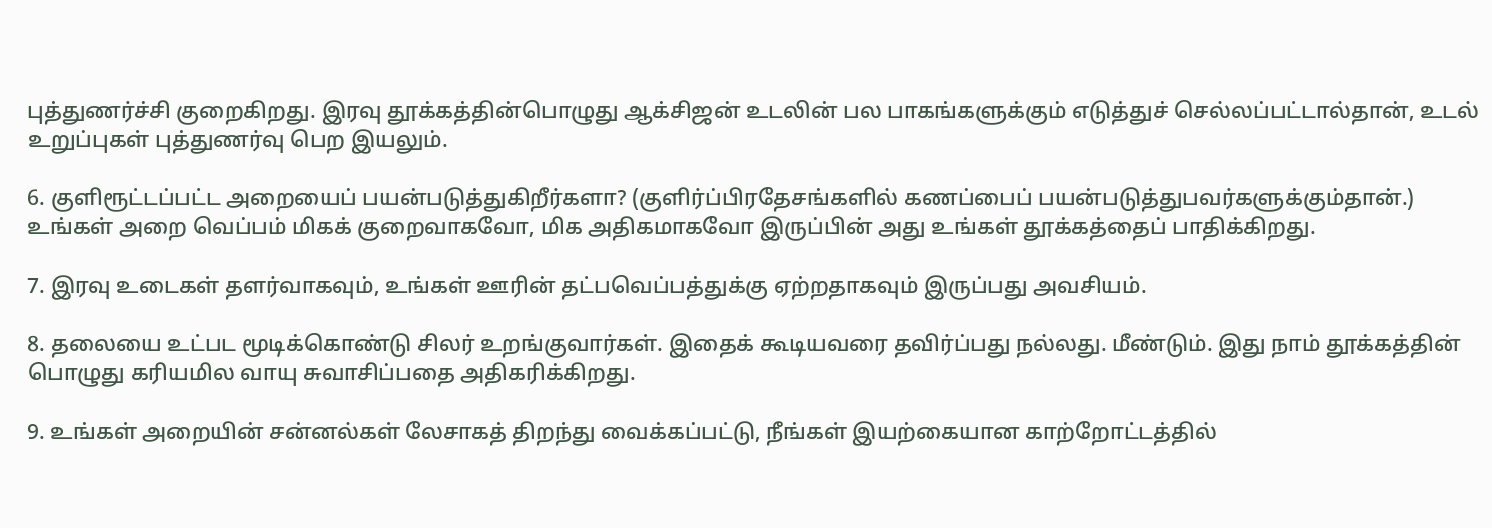புத்துணர்ச்சி குறைகிறது. இரவு தூக்கத்தின்பொழுது ஆக்சிஜன் உடலின் பல பாகங்களுக்கும் எடுத்துச் செல்லப்பட்டால்தான், உடல் உறுப்புகள் புத்துணர்வு பெற இயலும்.

6. குளிரூட்டப்பட்ட அறையைப் பயன்படுத்துகிறீர்களா? (குளிர்ப்பிரதேசங்களில் கணப்பைப் பயன்படுத்துபவர்களுக்கும்தான்.) உங்கள் அறை வெப்பம் மிகக் குறைவாகவோ, மிக அதிகமாகவோ இருப்பின் அது உங்கள் தூக்கத்தைப் பாதிக்கிறது.

7. இரவு உடைகள் தளர்வாகவும், உங்கள் ஊரின் தட்பவெப்பத்துக்கு ஏற்றதாகவும் இருப்பது அவசியம்.

8. தலையை உட்பட மூடிக்கொண்டு சிலர் உறங்குவார்கள். இதைக் கூடியவரை தவிர்ப்பது நல்லது. மீண்டும். இது நாம் தூக்கத்தின் பொழுது கரியமில வாயு சுவாசிப்பதை அதிகரிக்கிறது.

9. உங்கள் அறையின் சன்னல்கள் லேசாகத் திறந்து வைக்கப்பட்டு, நீங்கள் இயற்கையான காற்றோட்டத்தில்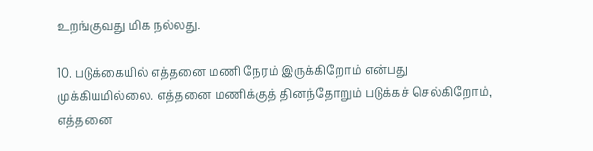உறங்குவது மிக நல்லது.

10. படுக்கையில் எத்தனை மணி நேரம் இருக்கிறோம் என்பது முக்கியமில்லை. எத்தனை மணிக்குத் தினந்தோறும் படுக்கச் செல்கிறோம், எத்தனை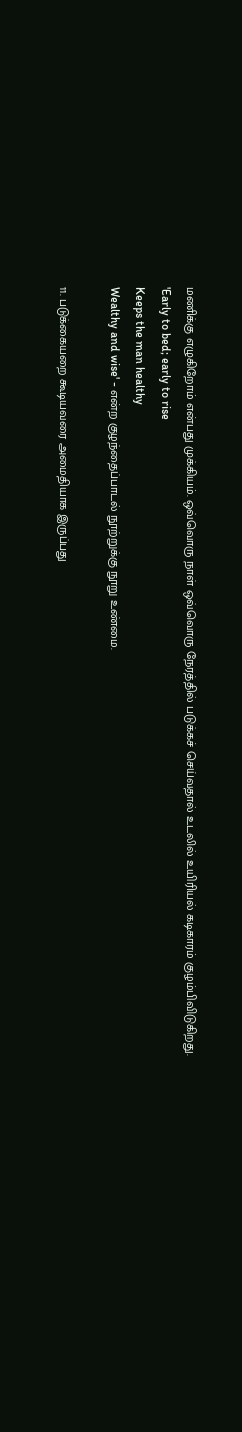மணிக்கு எழுகிறோம் என்பது முக்கியம். ஒவ்வொரு நாள் ஒவ்வொரு நேரத்தில் படுக்கச் செய்வதால் உடலில் உயிரியல் கடிகாரம் குழம்பிவிடுகிறது.
'Early to bed; early to rise
Keeps the man healthy
Wealthy and wise' - என்ற குழந்தைப்பாடல் நூற்றுக்கு நூறு உண்மை.

11. படுக்கையறை கூடியவரை அமைதியாக இருப்பது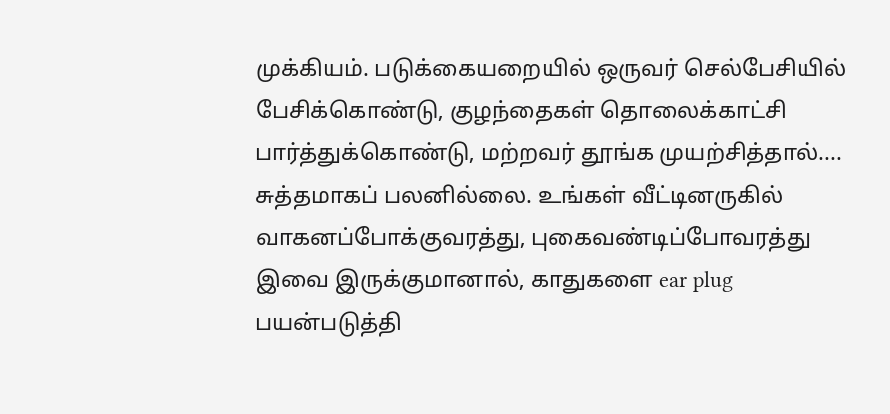முக்கியம். படுக்கையறையில் ஒருவர் செல்பேசியில் பேசிக்கொண்டு, குழந்தைகள் தொலைக்காட்சி பார்த்துக்கொண்டு, மற்றவர் தூங்க முயற்சித்தால்.... சுத்தமாகப் பலனில்லை. உங்கள் வீட்டினருகில் வாகனப்போக்குவரத்து, புகைவண்டிப்போவரத்து இவை இருக்குமானால், காதுகளை ear plug பயன்படுத்தி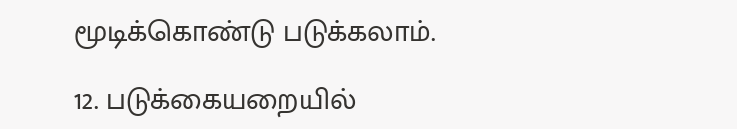மூடிக்கொண்டு படுக்கலாம்.

12. படுக்கையறையில்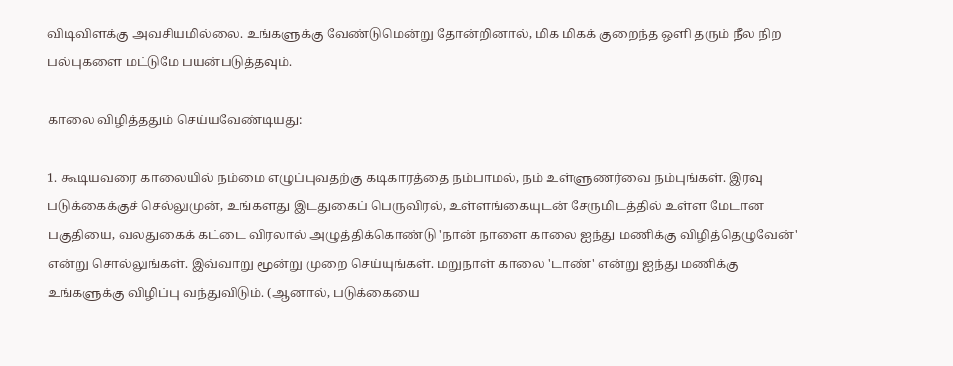விடிவிளக்கு அவசியமில்லை. உங்களுக்கு வேண்டுமென்று தோன்றினால், மிக மிகக் குறைந்த ஒளி தரும் நீல நிற பல்புகளை மட்டுமே பயன்படுத்தவும்.

காலை விழித்ததும் செய்யவேண்டியது:

1. கூடியவரை காலையில் நம்மை எழுப்புவதற்கு கடிகாரத்தை நம்பாமல், நம் உள்ளுணர்வை நம்புங்கள். இரவு படுக்கைக்குச் செல்லுமுன், உங்களது இடதுகைப் பெருவிரல், உள்ளங்கையுடன் சேருமிடத்தில் உள்ள மேடான பகுதியை, வலதுகைக் கட்டை விரலால் அழுத்திக்கொண்டு 'நான் நாளை காலை ஐந்து மணிக்கு விழித்தெழுவேன்' என்று சொல்லுங்கள். இவ்வாறு மூன்று முறை செய்யுங்கள். மறுநாள் காலை 'டாண்' என்று ஐந்து மணிக்கு உங்களுக்கு விழிப்பு வந்துவிடும். (ஆனால், படுக்கையை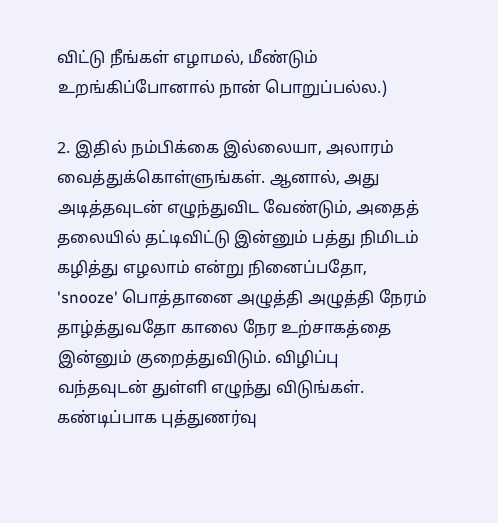விட்டு நீங்கள் எழாமல், மீண்டும் உறங்கிப்போனால் நான் பொறுப்பல்ல.)

2. இதில் நம்பிக்கை இல்லையா, அலாரம் வைத்துக்கொள்ளுங்கள். ஆனால், அது அடித்தவுடன் எழுந்துவிட வேண்டும், அதைத் தலையில் தட்டிவிட்டு இன்னும் பத்து நிமிடம் கழித்து எழலாம் என்று நினைப்பதோ, 'snooze' பொத்தானை அழுத்தி அழுத்தி நேரம் தாழ்த்துவதோ காலை நேர உற்சாகத்தை இன்னும் குறைத்துவிடும். விழிப்பு வந்தவுடன் துள்ளி எழுந்து விடுங்கள். கண்டிப்பாக புத்துணர்வு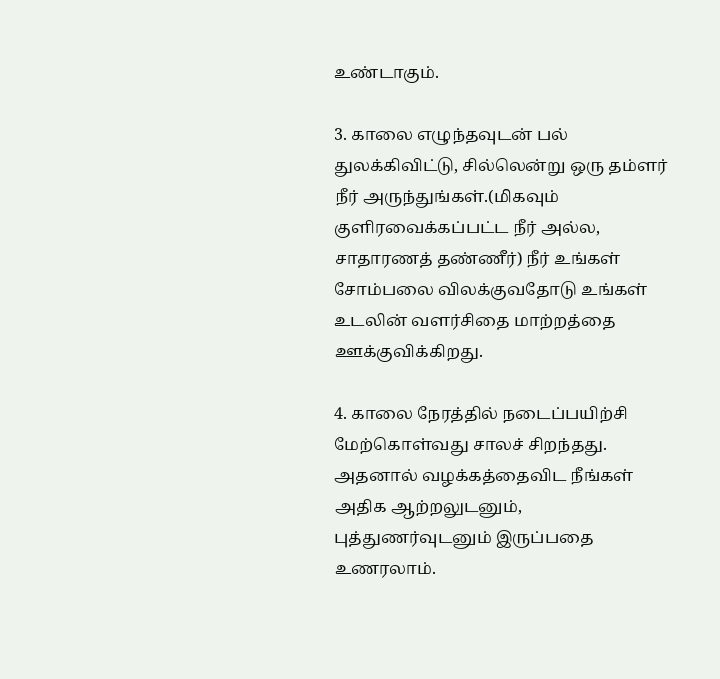உண்டாகும்.

3. காலை எழுந்தவுடன் பல் துலக்கிவிட்டு, சில்லென்று ஒரு தம்ளர் நீர் அருந்துங்கள்.(மிகவும் குளிரவைக்கப்பட்ட நீர் அல்ல, சாதாரணத் தண்ணீர்) நீர் உங்கள் சோம்பலை விலக்குவதோடு உங்கள் உடலின் வளர்சிதை மாற்றத்தை ஊக்குவிக்கிறது.

4. காலை நேரத்தில் நடைப்பயிற்சி மேற்கொள்வது சாலச் சிறந்தது. அதனால் வழக்கத்தைவிட நீங்கள் அதிக ஆற்றலுடனும், புத்துணர்வுடனும் இருப்பதை உணரலாம்.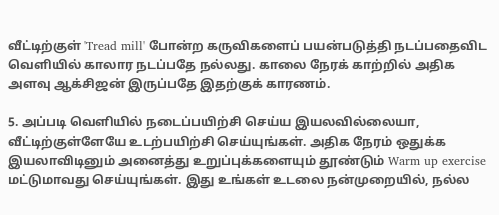வீட்டிற்குள் 'Tread mill' போன்ற கருவிகளைப் பயன்படுத்தி நடப்பதைவிட வெளியில் காலார நடப்பதே நல்லது. காலை நேரக் காற்றில் அதிக அளவு ஆக்சிஜன் இருப்பதே இதற்குக் காரணம்.

5. அப்படி வெளியில் நடைப்பயிற்சி செய்ய இயலவில்லையா, வீட்டிற்குள்ளேயே உடற்பயிற்சி செய்யுங்கள். அதிக நேரம் ஒதுக்க இயலாவிடினும் அனைத்து உறுப்புக்களையும் தூண்டும் Warm up exercise மட்டுமாவது செய்யுங்கள். இது உங்கள் உடலை நன்முறையில், நல்ல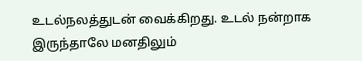உடல்நலத்துடன் வைக்கிறது. உடல் நன்றாக இருந்தாலே மனதிலும்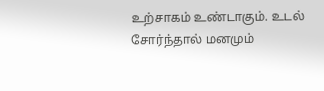உற்சாகம் உண்டாகும். உடல் சோர்ந்தால் மனமும்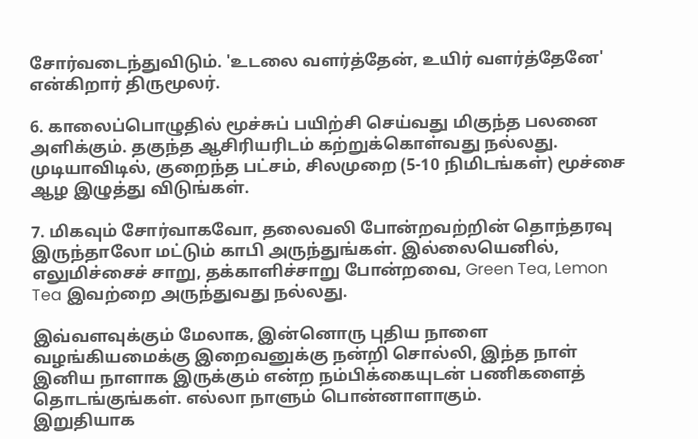சோர்வடைந்துவிடும். 'உடலை வளர்த்தேன், உயிர் வளர்த்தேனே' என்கிறார் திருமூலர்.

6. காலைப்பொழுதில் மூச்சுப் பயிற்சி செய்வது மிகுந்த பலனை அளிக்கும். தகுந்த ஆசிரியரிடம் கற்றுக்கொள்வது நல்லது. முடியாவிடில், குறைந்த பட்சம், சிலமுறை (5-10 நிமிடங்கள்) மூச்சை ஆழ இழுத்து விடுங்கள்.

7. மிகவும் சோர்வாகவோ, தலைவலி போன்றவற்றின் தொந்தரவு இருந்தாலோ மட்டும் காபி அருந்துங்கள். இல்லையெனில், எலுமிச்சைச் சாறு, தக்காளிச்சாறு போன்றவை, Green Tea, Lemon Tea இவற்றை அருந்துவது நல்லது.

இவ்வளவுக்கும் மேலாக, இன்னொரு புதிய நாளை வழங்கியமைக்கு இறைவனுக்கு நன்றி சொல்லி, இந்த நாள் இனிய நாளாக இருக்கும் என்ற நம்பிக்கையுடன் பணிகளைத் தொடங்குங்கள். எல்லா நாளும் பொன்னாளாகும்.
இறுதியாக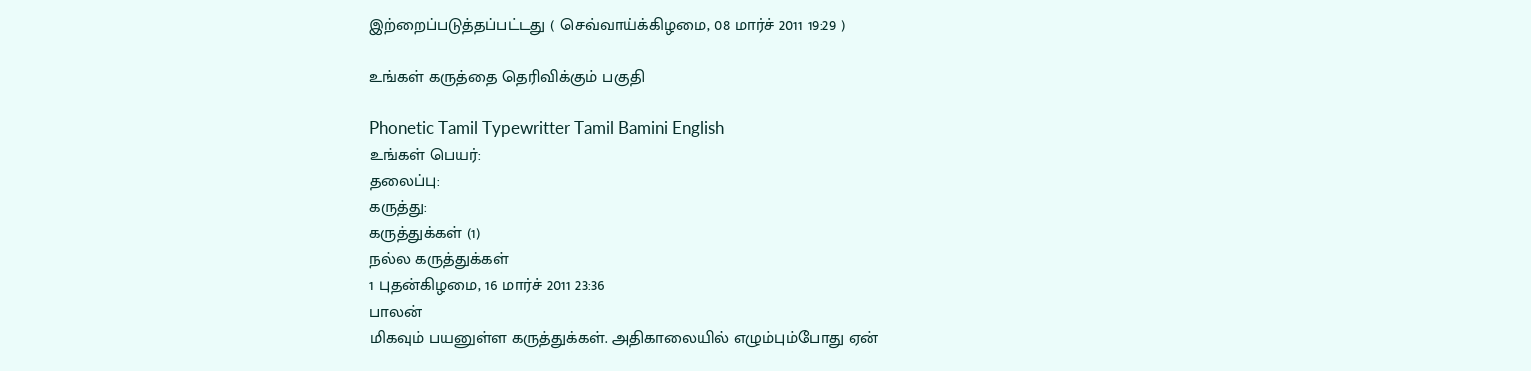இற்றைப்படுத்தப்பட்டது ( செவ்வாய்க்கிழமை, 08 மார்ச் 2011 19:29 )

உங்கள் கருத்தை தெரிவிக்கும் பகுதி

Phonetic Tamil Typewritter Tamil Bamini English
உங்கள் பெயர்:
தலைப்பு:
கருத்து:
கருத்துக்கள் (1)
நல்ல கருத்துக்கள்
1 புதன்கிழமை, 16 மார்ச் 2011 23:36
பாலன்
மிகவும் பயனுள்ள கருத்துக்கள். அதிகாலையில் எழும்பும்போது ஏன்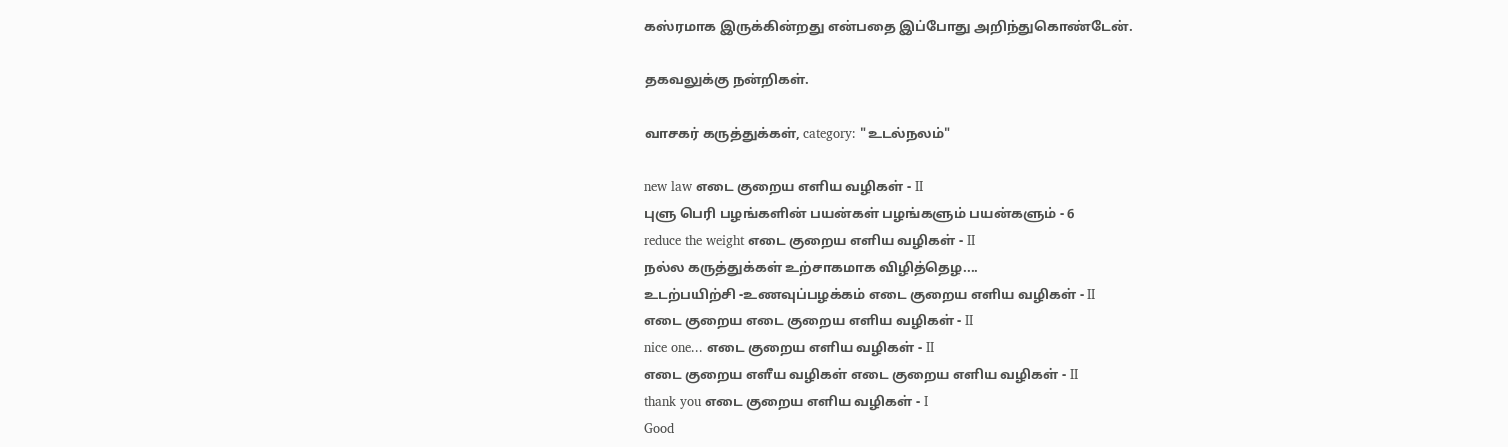கஸ்ரமாக இருக்கின்றது என்பதை இப்போது அறிந்துகொண்டேன்.

தகவலுக்கு நன்றிகள்.

வாசகர் கருத்துக்கள், category: "உடல்நலம்"

new law எடை குறைய எளிய வழிகள் - II
புளு பெரி பழங்களின் பயன்கள் பழங்களும் பயன்களும் - 6
reduce the weight எடை குறைய எளிய வழிகள் - II
நல்ல கருத்துக்கள் உற்சாகமாக விழித்தெழ....
உடற்பயிற்சி -உணவுப்பழக்கம் எடை குறைய எளிய வழிகள் - II
எடை குறைய எடை குறைய எளிய வழிகள் - II
nice one... எடை குறைய எளிய வழிகள் - II
எடை குறைய எளீய வழிகள் எடை குறைய எளிய வழிகள் - II
thank you எடை குறைய எளிய வழிகள் - I
Good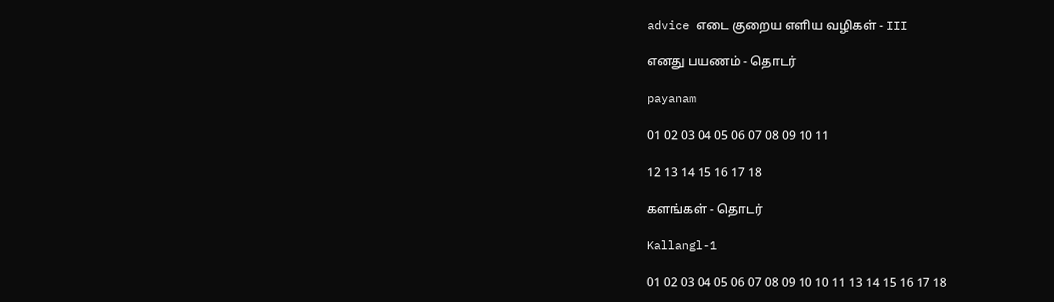advice எடை குறைய எளிய வழிகள் - III

எனது பயணம் - தொடர்

payanam

01 02 03 04 05 06 07 08 09 10 11

12 13 14 15 16 17 18

களங்கள் - தொடர்

Kallangl-1

01 02 03 04 05 06 07 08 09 10 10 11 13 14 15 16 17 18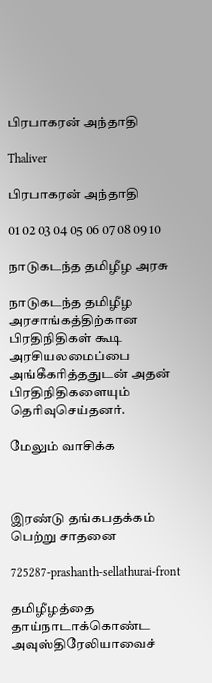பிரபாகரன் அந்தாதி

Thaliver

பிரபாகரன் அந்தாதி

01 02 03 04 05 06 07 08 09 10

நாடுகடந்த தமிழீழ அரசு

நாடுகடந்த தமிழீழ அரசாங்கத்திற்கான பிரதிநிதிகள் கூடி அரசியலமைப்பை அங்கீகரித்ததுடன் அதன் பிரதிநிதிகளையும் தெரிவுசெய்தனர்.

மேலும் வாசிக்க



இரண்டு தங்கபதக்கம் பெற்று சாதனை

725287-prashanth-sellathurai-front

தமிழீழத்தை தாய்நாடாக்கொண்ட அவுஸ்திரேலியாவைச்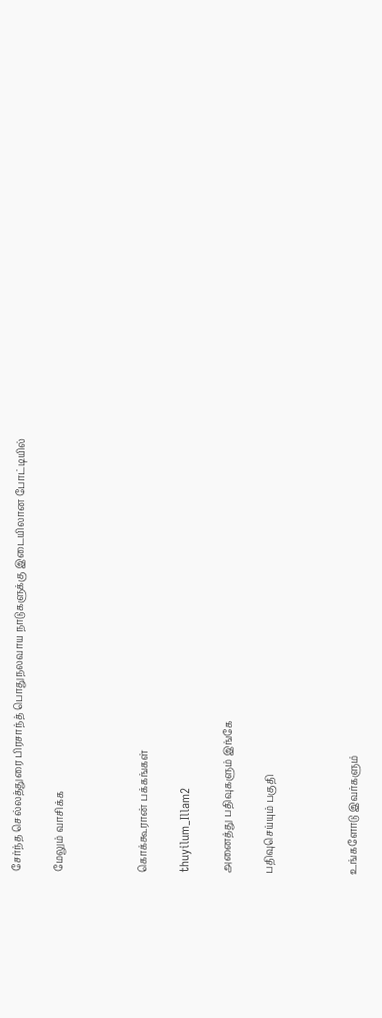சேர்ந்த செல்லத்துரை பிரசாந்த் பொதுநலவாய நாடுகளுக்கு இடையிலான போட்டியில்

மேலும் வாசிக்க



கொக்கூரான் பக்கங்கள்

thuyilum_Illam2

அனைத்து பதிவுகளும் இங்கே

பதிவுசெய்யும் பகுதி



உங்களோடு இவர்களும்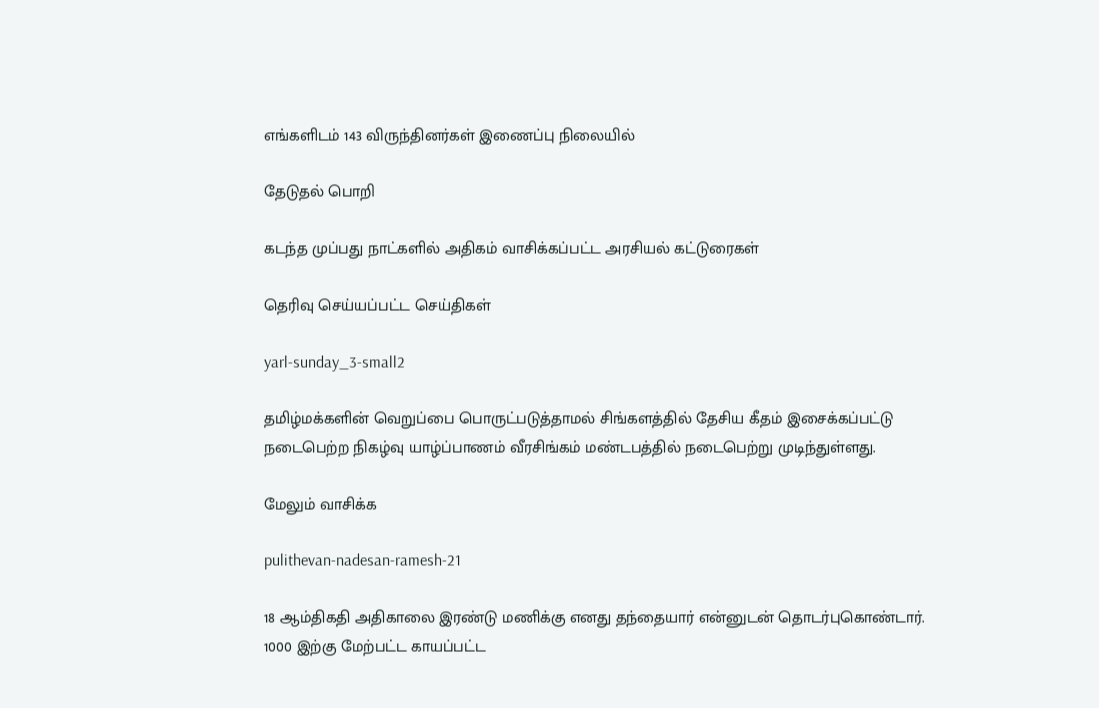எங்களிடம் 143 விருந்தினர்கள் இணைப்பு நிலையில்

தேடுதல் பொறி

கடந்த முப்பது நாட்களில் அதிகம் வாசிக்கப்பட்ட அரசியல் கட்டுரைகள்

தெரிவு செய்யப்பட்ட செய்திகள்

yarl-sunday_3-small2

தமிழ்மக்களின் வெறுப்பை பொருட்படுத்தாமல் சிங்களத்தில் தேசிய கீதம் இசைக்கப்பட்டு நடைபெற்ற நிகழ்வு யாழ்ப்பாணம் வீரசிங்கம் மண்டபத்தில் நடைபெற்று முடிந்துள்ளது.

மேலும் வாசிக்க

pulithevan-nadesan-ramesh-21

18 ஆம்திகதி அதிகாலை இரண்டு மணிக்கு எனது தந்தையார் என்னுடன் தொடர்புகொண்டார். 1000 இற்கு மேற்பட்ட காயப்பட்ட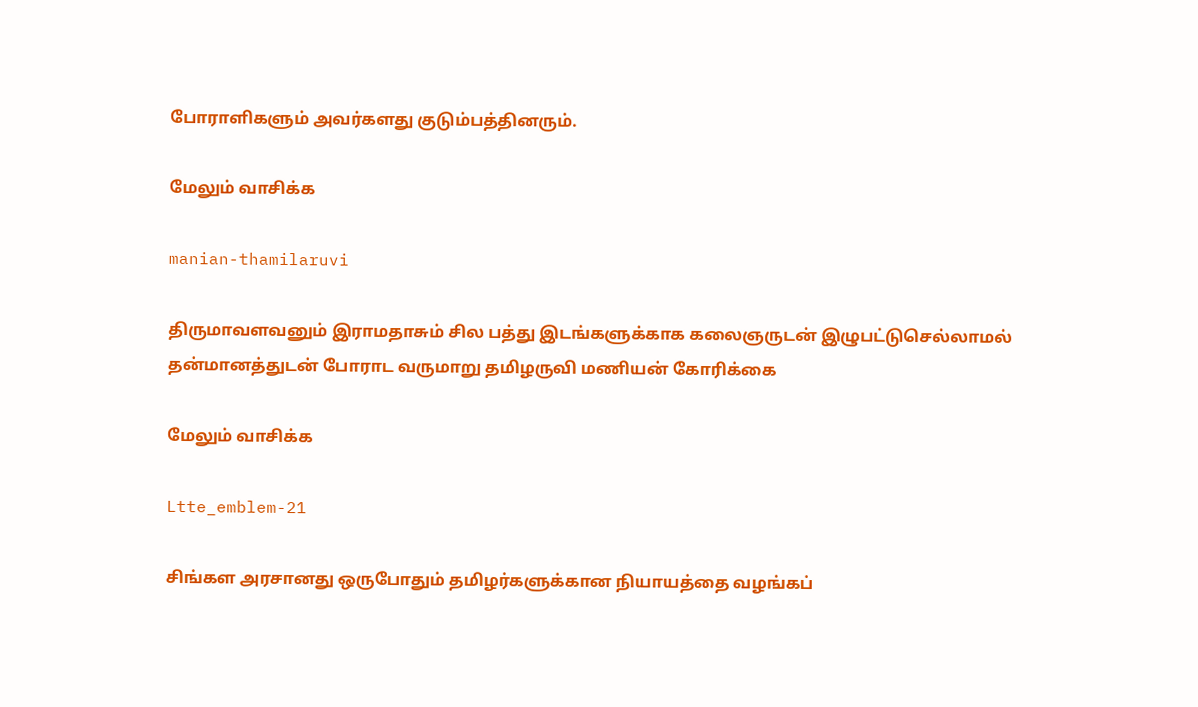போராளிகளும் அவர்களது குடும்பத்தினரும்.

மேலும் வாசிக்க

manian-thamilaruvi

திருமாவளவனும் இராமதாசும் சில பத்து இடங்களுக்காக கலைஞருடன் இழுபட்டுசெல்லாமல் தன்மானத்துடன் போராட வருமாறு தமிழருவி மணியன் கோரிக்கை

மேலும் வாசிக்க

Ltte_emblem-21

சிங்கள அரசானது ஒருபோதும் தமிழர்களுக்கான நியாயத்தை வழங்கப்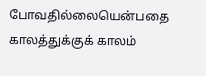போவதில்லையென்பதை காலத்துக்குக் காலம்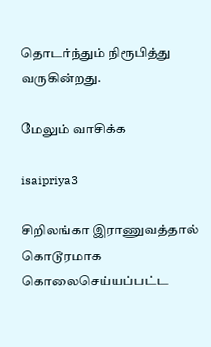தொடர்ந்தும் நிரூபித்து வருகின்றது.

மேலும் வாசிக்க

isaipriya3

சிறிலங்கா இராணுவத்தால் கொடூரமாக கொலைசெய்யப்பட்ட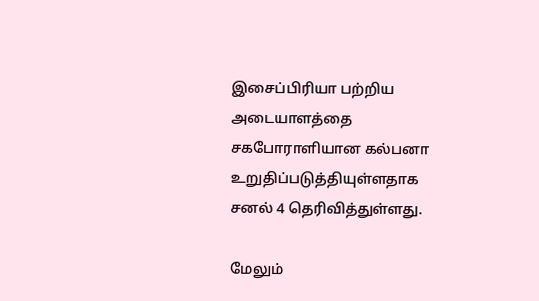இசைப்பிரியா பற்றிய அடையாளத்தை சகபோராளியான கல்பனா உறுதிப்படுத்தியுள்ளதாக சனல் 4 தெரிவித்துள்ளது.

மேலும்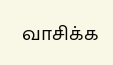வாசிக்க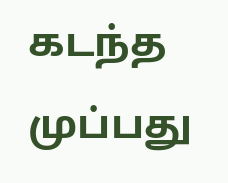கடந்த முப்பது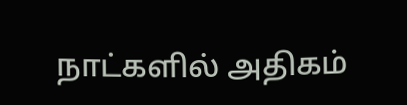நாட்களில் அதிகம்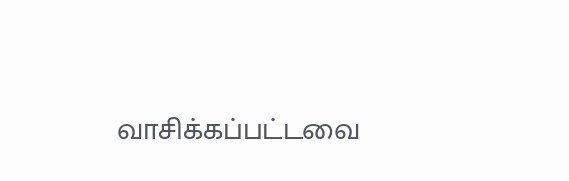வாசிக்கப்பட்டவை